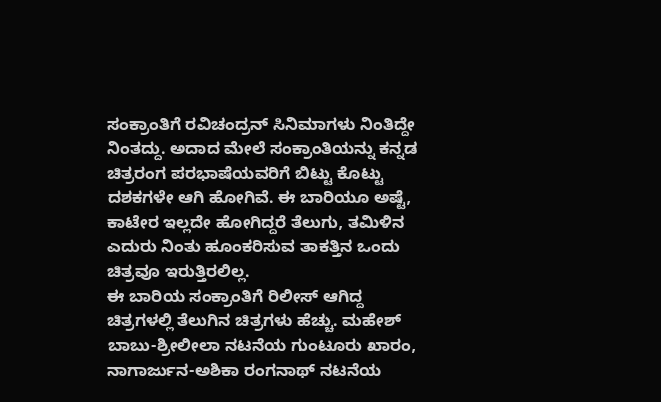ಸಂಕ್ರಾಂತಿಗೆ ರವಿಚಂದ್ರನ್ ಸಿನಿಮಾಗಳು ನಿಂತಿದ್ದೇ ನಿಂತದ್ದು. ಅದಾದ ಮೇಲೆ ಸಂಕ್ರಾಂತಿಯನ್ನು ಕನ್ನಡ ಚಿತ್ರರಂಗ ಪರಭಾಷೆಯವರಿಗೆ ಬಿಟ್ಟು ಕೊಟ್ಟು ದಶಕಗಳೇ ಆಗಿ ಹೋಗಿವೆ. ಈ ಬಾರಿಯೂ ಅಷ್ಟೆ, ಕಾಟೇರ ಇಲ್ಲದೇ ಹೋಗಿದ್ದರೆ ತೆಲುಗು, ತಮಿಳಿನ ಎದುರು ನಿಂತು ಹೂಂಕರಿಸುವ ತಾಕತ್ತಿನ ಒಂದು ಚಿತ್ರವೂ ಇರುತ್ತಿರಲಿಲ್ಲ.
ಈ ಬಾರಿಯ ಸಂಕ್ರಾಂತಿಗೆ ರಿಲೀಸ್ ಆಗಿದ್ದ ಚಿತ್ರಗಳಲ್ಲಿ ತೆಲುಗಿನ ಚಿತ್ರಗಳು ಹೆಚ್ಚು. ಮಹೇಶ್ ಬಾಬು-ಶ್ರೀಲೀಲಾ ನಟನೆಯ ಗುಂಟೂರು ಖಾರಂ, ನಾಗಾರ್ಜುನ-ಅಶಿಕಾ ರಂಗನಾಥ್ ನಟನೆಯ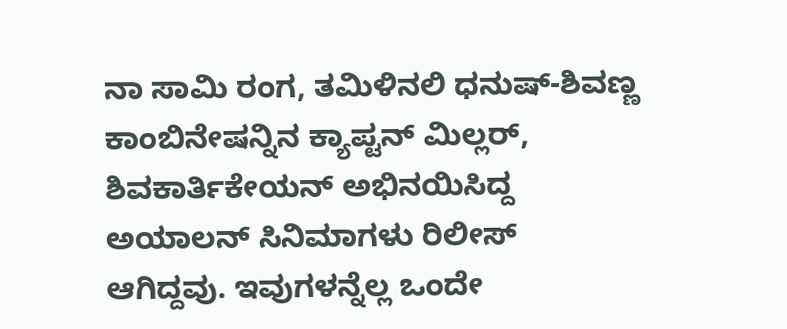ನಾ ಸಾಮಿ ರಂಗ, ತಮಿಳಿನಲಿ ಧನುಷ್-ಶಿವಣ್ಣ ಕಾಂಬಿನೇಷನ್ನಿನ ಕ್ಯಾಪ್ಟನ್ ಮಿಲ್ಲರ್, ಶಿವಕಾರ್ತಿಕೇಯನ್ ಅಭಿನಯಿಸಿದ್ದ ಅಯಾಲನ್ ಸಿನಿಮಾಗಳು ರಿಲೀಸ್ ಆಗಿದ್ದವು. ಇವುಗಳನ್ನೆಲ್ಲ ಒಂದೇ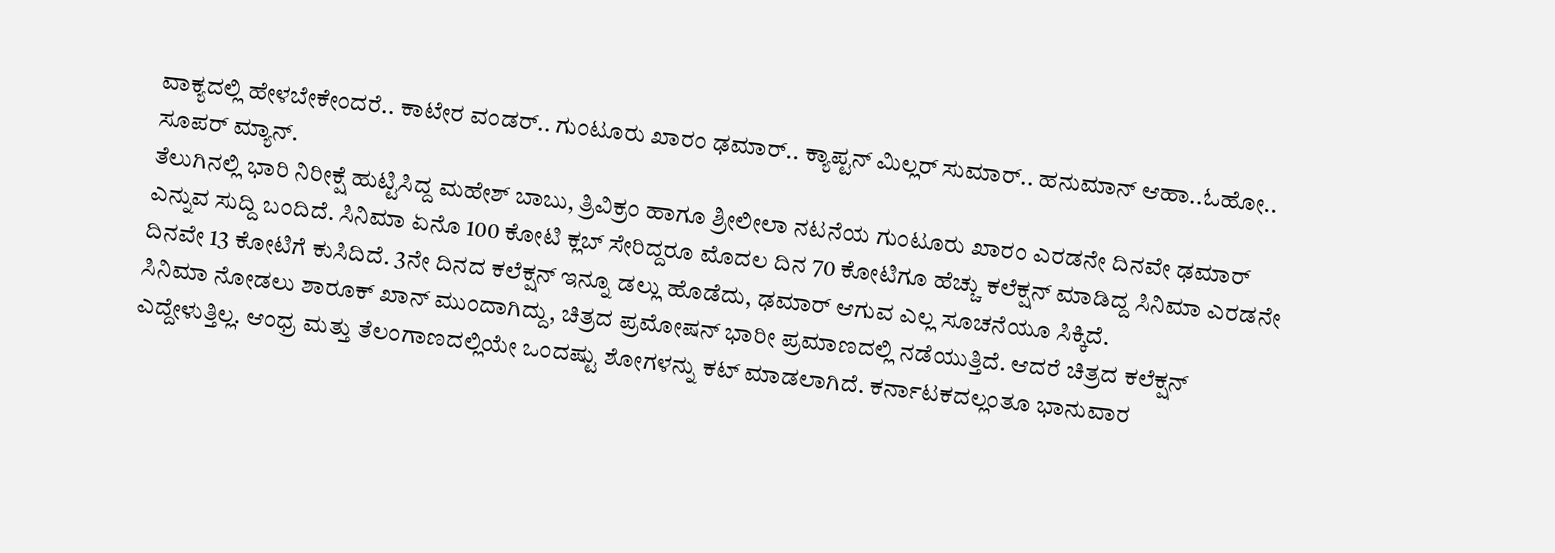ವಾಕ್ಯದಲ್ಲಿ ಹೇಳಬೇಕೇಂದರೆ.. ಕಾಟೇರ ವಂಡರ್.. ಗುಂಟೂರು ಖಾರಂ ಢಮಾರ್.. ಕ್ಯಾಪ್ಟನ್ ಮಿಲ್ಲರ್ ಸುಮಾರ್.. ಹನುಮಾನ್ ಆಹಾ..ಓಹೋ.. ಸೂಪರ್ ಮ್ಯಾನ್.
ತೆಲುಗಿನಲ್ಲಿ ಭಾರಿ ನಿರೀಕ್ಷೆ ಹುಟ್ಟಿಸಿದ್ದ ಮಹೇಶ್ ಬಾಬು, ತ್ರಿವಿಕ್ರಂ ಹಾಗೂ ಶ್ರೀಲೀಲಾ ನಟನೆಯ ಗುಂಟೂರು ಖಾರಂ ಎರಡನೇ ದಿನವೇ ಢಮಾರ್ ಎನ್ನುವ ಸುದ್ದಿ ಬಂದಿದೆ. ಸಿನಿಮಾ ಏನೊ 100 ಕೋಟಿ ಕ್ಲಬ್ ಸೇರಿದ್ದರೂ ಮೊದಲ ದಿನ 70 ಕೋಟಿಗೂ ಹೆಚ್ಚು ಕಲೆಕ್ಷನ್ ಮಾಡಿದ್ದ ಸಿನಿಮಾ ಎರಡನೇ ದಿನವೇ 13 ಕೋಟಿಗೆ ಕುಸಿದಿದೆ. 3ನೇ ದಿನದ ಕಲೆಕ್ಷನ್ ಇನ್ನೂ ಡಲ್ಲು ಹೊಡೆದು, ಢಮಾರ್ ಆಗುವ ಎಲ್ಲ ಸೂಚನೆಯೂ ಸಿಕ್ಕಿದೆ.
ಸಿನಿಮಾ ನೋಡಲು ಶಾರೂಕ್ ಖಾನ್ ಮುಂದಾಗಿದ್ದು, ಚಿತ್ರದ ಪ್ರಮೋಷನ್ ಭಾರೀ ಪ್ರಮಾಣದಲ್ಲಿ ನಡೆಯುತ್ತಿದೆ. ಆದರೆ ಚಿತ್ರದ ಕಲೆಕ್ಷನ್ ಎದ್ದೇಳುತ್ತಿಲ್ಲ. ಆಂಧ್ರ ಮತ್ತು ತೆಲಂಗಾಣದಲ್ಲಿಯೇ ಒಂದಷ್ಟು ಶೋಗಳನ್ನು ಕಟ್ ಮಾಡಲಾಗಿದೆ. ಕರ್ನಾಟಕದಲ್ಲಂತೂ ಭಾನುವಾರ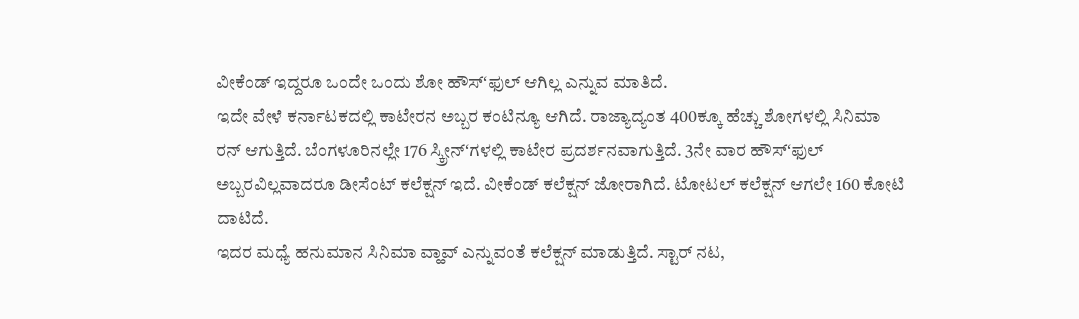ವೀಕೆಂಡ್ ಇದ್ದರೂ ಒಂದೇ ಒಂದು ಶೋ ಹೌಸ್ʻಫುಲ್ ಆಗಿಲ್ಲ ಎನ್ನುವ ಮಾತಿದೆ.
ಇದೇ ವೇಳೆ ಕರ್ನಾಟಕದಲ್ಲಿ ಕಾಟೇರನ ಅಬ್ಬರ ಕಂಟಿನ್ಯೂ ಆಗಿದೆ. ರಾಜ್ಯಾದ್ಯಂತ 400ಕ್ಕೂ ಹೆಚ್ಚು ಶೋಗಳಲ್ಲಿ ಸಿನಿಮಾ ರನ್ ಆಗುತ್ತಿದೆ. ಬೆಂಗಳೂರಿನಲ್ಲೇ 176 ಸ್ಕ್ರೀನ್ʻಗಳಲ್ಲಿ ಕಾಟೇರ ಪ್ರದರ್ಶನವಾಗುತ್ತಿದೆ. 3ನೇ ವಾರ ಹೌಸ್ʻಫುಲ್ ಅಬ್ಬರವಿಲ್ಲವಾದರೂ ಡೀಸೆಂಟ್ ಕಲೆಕ್ಷನ್ ಇದೆ. ವೀಕೆಂಡ್ ಕಲೆಕ್ಷನ್ ಜೋರಾಗಿದೆ. ಟೋಟಲ್ ಕಲೆಕ್ಷನ್ ಆಗಲೇ 160 ಕೋಟಿ ದಾಟಿದೆ.
ಇದರ ಮಧ್ಯೆ ಹನುಮಾನ ಸಿನಿಮಾ ವ್ಹಾವ್ ಎನ್ನುವಂತೆ ಕಲೆಕ್ಷನ್ ಮಾಡುತ್ತಿದೆ. ಸ್ಟಾರ್ ನಟ,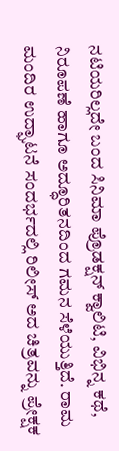ನಟಿಯರಿಲ್ಲದೇ ಬಂದ ಸಿನಿಮಾ ಪ್ರೊಡಕ್ಷನ್ ಕ್ವಾಲಿಟಿ, ವಿಭಿನ್ನ ಕಥೆ, ನಿರೂಪಣೆ ಹಾಗೂ ಅದ್ಧೂರಿತನದಿಂದ ಗಮನ ಸೆಳೆಯುತ್ತಿದೆ. ರಾಮ ಮಂದಿರ ಉದ್ಘಾಟನೆ ಸಂದರ್ಭದಲ್ಲಿ ರಿಲೀಸ್ ಅದ ಚಿತ್ರವನ್ನು ಪ್ರೇಕ್ಷಕ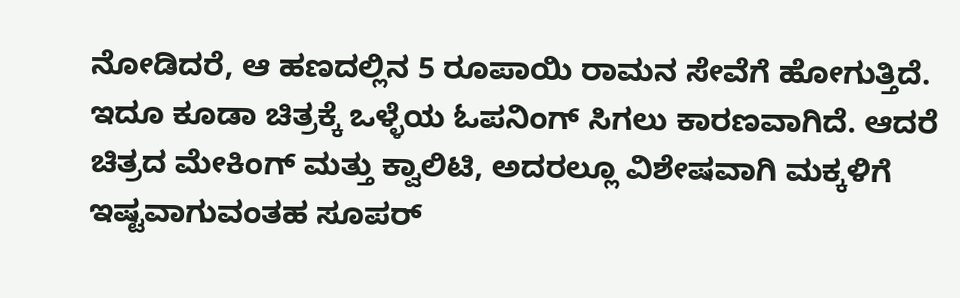ನೋಡಿದರೆ, ಆ ಹಣದಲ್ಲಿನ 5 ರೂಪಾಯಿ ರಾಮನ ಸೇವೆಗೆ ಹೋಗುತ್ತಿದೆ. ಇದೂ ಕೂಡಾ ಚಿತ್ರಕ್ಕೆ ಒಳ್ಳೆಯ ಓಪನಿಂಗ್ ಸಿಗಲು ಕಾರಣವಾಗಿದೆ. ಆದರೆ ಚಿತ್ರದ ಮೇಕಿಂಗ್ ಮತ್ತು ಕ್ವಾಲಿಟಿ, ಅದರಲ್ಲೂ ವಿಶೇಷವಾಗಿ ಮಕ್ಕಳಿಗೆ ಇಷ್ಟವಾಗುವಂತಹ ಸೂಪರ್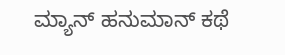ಮ್ಯಾನ್ ಹನುಮಾನ್ ಕಥೆ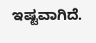ಇಷ್ಟವಾಗಿದೆ.